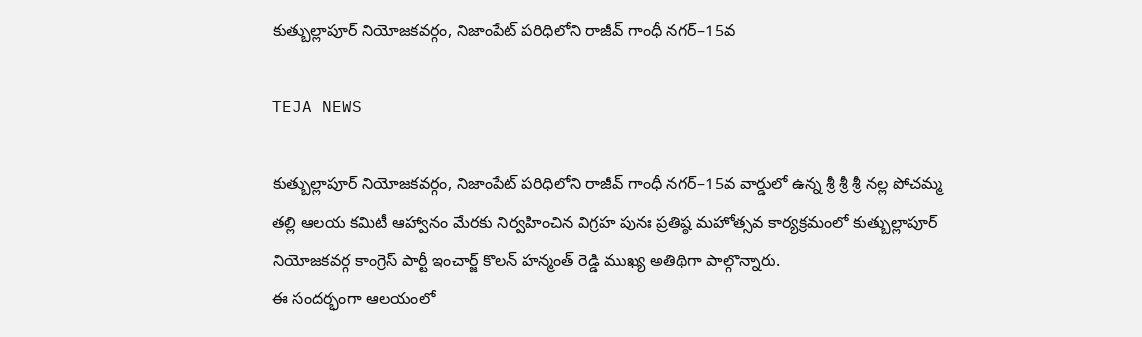కుత్బుల్లాపూర్ నియోజకవర్గం, నిజాంపేట్ పరిధిలోని రాజీవ్ గాంధీ నగర్–15వ

TEJA NEWS

కుత్బుల్లాపూర్ నియోజకవర్గం, నిజాంపేట్ పరిధిలోని రాజీవ్ గాంధీ నగర్–15వ వార్డులో ఉన్న శ్రీ శ్రీ శ్రీ నల్ల పోచమ్మ తల్లి ఆలయ కమిటీ ఆహ్వానం మేరకు నిర్వహించిన విగ్రహ పునః ప్రతిష్ఠ మహోత్సవ కార్యక్రమంలో కుత్బుల్లాపూర్ నియోజకవర్గ కాంగ్రెస్ పార్టీ ఇంచార్జ్ కొలన్ హన్మంత్ రెడ్డి ముఖ్య అతిథిగా పాల్గొన్నారు.
ఈ సందర్భంగా ఆలయంలో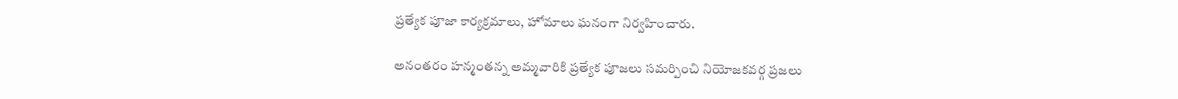ప్రత్యేక పూజా కార్యక్రమాలు, హోమాలు ఘనంగా నిర్వహించారు.

అనంతరం హన్మంతన్న అమ్మవారికి ప్రత్యేక పూజలు సమర్పించి నియోజకవర్గ ప్రజలు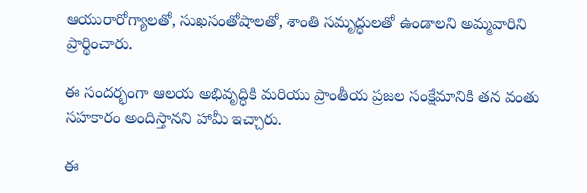ఆయురారోగ్యాలతో, సుఖసంతోషాలతో, శాంతి సమృద్ధులతో ఉండాలని అమ్మవారిని ప్రార్థించారు.

ఈ సందర్భంగా ఆలయ అభివృద్ధికి మరియు ప్రాంతీయ ప్రజల సంక్షేమానికి తన వంతు సహకారం అందిస్తానని హామీ ఇచ్చారు.

ఈ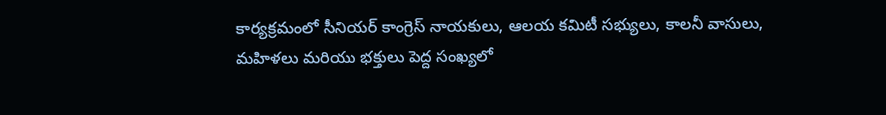కార్యక్రమంలో సీనియర్ కాంగ్రెస్ నాయకులు, ఆలయ కమిటీ సభ్యులు, కాలనీ వాసులు, మహిళలు మరియు భక్తులు పెద్ద సంఖ్యలో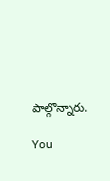పాల్గొన్నారు.

You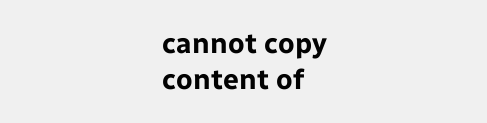cannot copy content of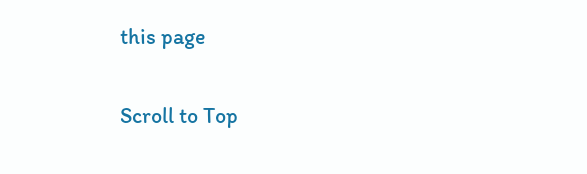this page

Scroll to Top